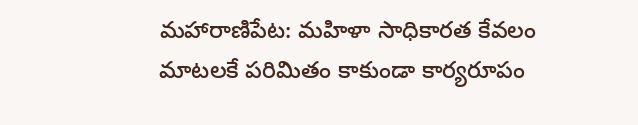మహారాణిపేట: మహిళా సాధికారత కేవలం మాటలకే పరిమితం కాకుండా కార్యరూపం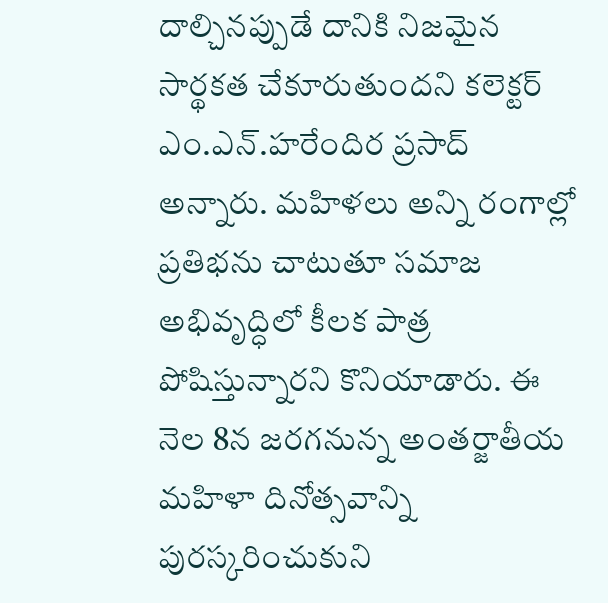దాల్చినప్పుడే దానికి నిజమైన సార్థకత చేకూరుతుందని కలెక్టర్ ఎం.ఎన్.హరేందిర ప్రసాద్ అన్నారు. మహిళలు అన్ని రంగాల్లో ప్రతిభను చాటుతూ సమాజ అభివృద్ధిలో కీలక పాత్ర పోషిస్తున్నారని కొనియాడారు. ఈ నెల 8న జరగనున్న అంతర్జాతీయ మహిళా దినోత్సవాన్ని పురస్కరించుకుని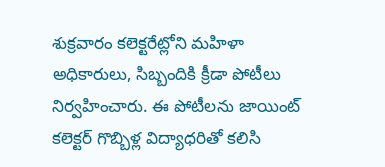శుక్రవారం కలెక్టరేట్లోని మహిళా అధికారులు, సిబ్బందికి క్రీడా పోటీలు నిర్వహించారు. ఈ పోటీలను జాయింట్ కలెక్టర్ గొబ్బిళ్ల విద్యాధరితో కలిసి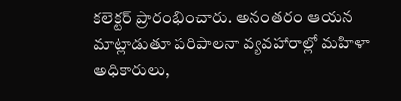కలెక్టర్ ప్రారంభించారు. అనంతరం ఆయన మాట్లాడుతూ పరిపాలనా వ్యవహారాల్లో మహిళా అధికారులు,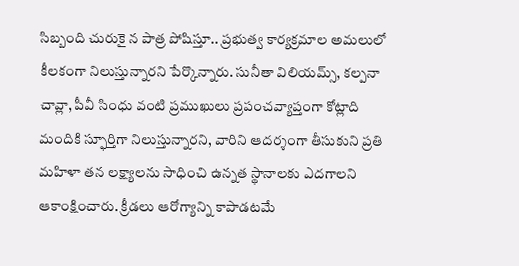సిబ్బంది చురుకై న పాత్ర పోషిస్తూ.. ప్రభుత్వ కార్యక్రమాల అమలులో కీలకంగా నిలుస్తున్నారని పేర్కొన్నారు. సునీతా విలియమ్స్, కల్పనా చావ్లా, పీవీ సింధు వంటి ప్రముఖులు ప్రపంచవ్యాప్తంగా కోట్లాది మందికి స్ఫూర్తిగా నిలుస్తున్నారని, వారిని ఆదర్శంగా తీసుకుని ప్రతి మహిళా తన లక్ష్యాలను సాధించి ఉన్నత స్థానాలకు ఎదగాలని ఆకాంక్షించారు. క్రీడలు ఆరోగ్యాన్ని కాపాడటమే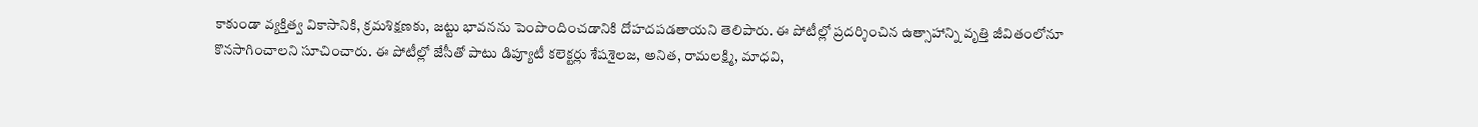కాకుండా వ్యక్తిత్వ వికాసానికి, క్రమశిక్షణకు, జట్టు భావనను పెంపొందించడానికి దోహదపడతాయని తెలిపారు. ఈ పోటీల్లో ప్రదర్శించిన ఉత్సాహాన్ని వృత్తి జీవితంలోనూ కొనసాగించాలని సూచించారు. ఈ పోటీల్లో జేసీతో పాటు డిప్యూటీ కలెక్టర్లు శేషశైలజ, అనిత, రామలక్ష్మి, మాధవి,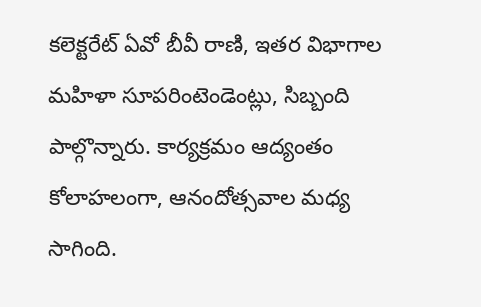కలెక్టరేట్ ఏవో బీవీ రాణి, ఇతర విభాగాల మహిళా సూపరింటెండెంట్లు, సిబ్బంది పాల్గొన్నారు. కార్యక్రమం ఆద్యంతం కోలాహలంగా, ఆనందోత్సవాల మధ్య సాగింది.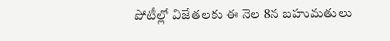పోటీల్లో విజేతలకు ఈ నెల 8న బహుమతులు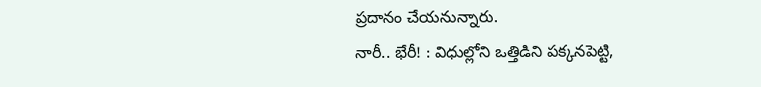ప్రదానం చేయనున్నారు.
నారీ.. భేరీ! : విధుల్లోని ఒత్తిడిని పక్కనపెట్టి,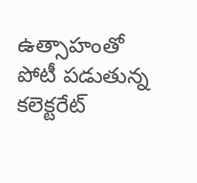ఉత్సాహంతో పోటీ పడుతున్న
కలెక్టరేట్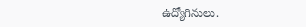ఉద్యోగినులు.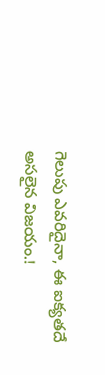గెలుపు ఎవరిదైనా, ఈ ఐక్యతదే అసలైన విజయం.!